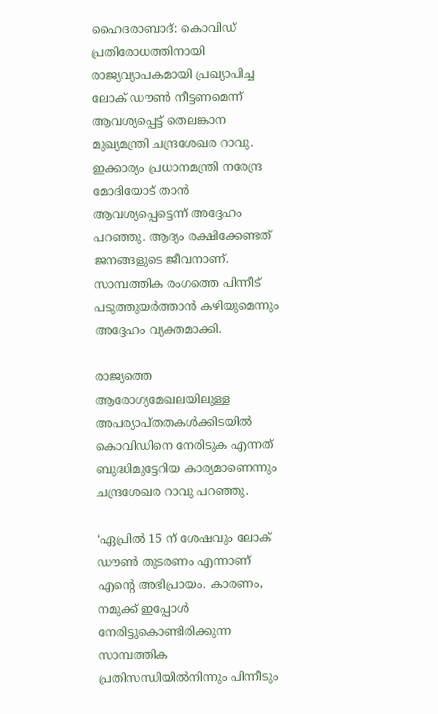ഹൈദരാബാദ്: കൊവിഡ് പ്രതിരോധത്തിനായി രാജ്യവ്യാപകമായി പ്രഖ്യാപിച്ച ലോക് ഡൗണ്‍ നീട്ടണമെന്ന് ആവശ്യപ്പെട്ട് തെലങ്കാന മുഖ്യമന്ത്രി ചന്ദ്രശേഖര റാവു. ഇക്കാര്യം പ്രധാനമന്ത്രി നരേന്ദ്ര മോദിയോട് താന്‍ ആവശ്യപ്പെട്ടെന്ന് അദ്ദേഹം പറഞ്ഞു. ആദ്യം രക്ഷിക്കേണ്ടത് ജനങ്ങളുടെ ജീവനാണ്. സാമ്പത്തിക രംഗത്തെ പിന്നീട് പടുത്തുയര്‍ത്താന്‍ കഴിയുമെന്നും അദ്ദേഹം വ്യക്തമാക്കി.

രാജ്യത്തെ ആരോഗ്യമേഖലയിലുള്ള അപര്യാപ്തതകള്‍ക്കിടയില്‍ കൊവിഡിനെ നേരിടുക എന്നത് ബുദ്ധിമുട്ടേറിയ കാര്യമാണെന്നും ചന്ദ്രശേഖര റാവു പറഞ്ഞു.

‘ഏപ്രില്‍ 15 ന് ശേഷവും ലോക് ഡൗണ്‍ തുടരണം എന്നാണ് എന്റെ അഭിപ്രായം. കാരണം, നമുക്ക് ഇപ്പോള്‍ നേരിട്ടുകൊണ്ടിരിക്കുന്ന സാമ്പത്തിക പ്രതിസന്ധിയില്‍നിന്നും പിന്നീടും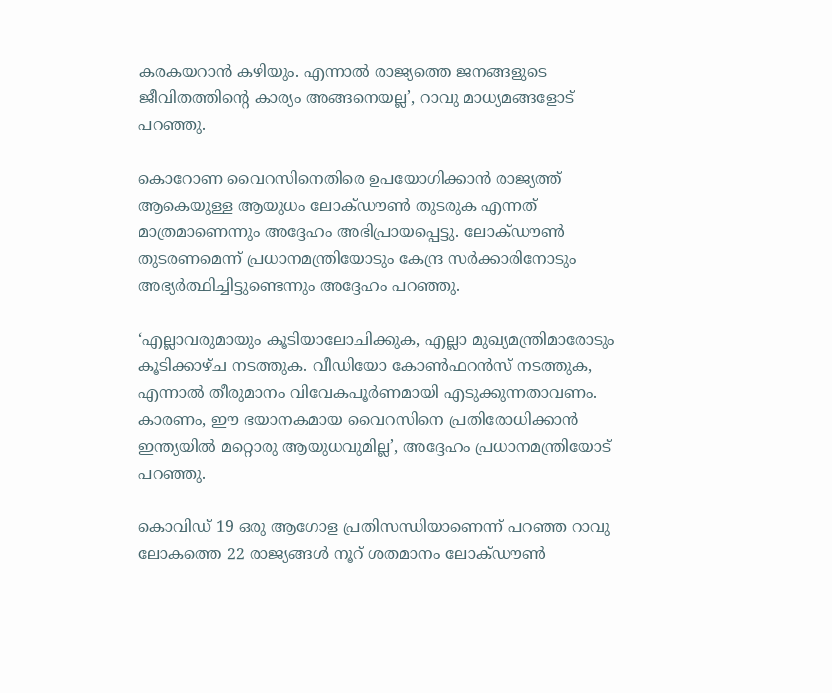കരകയറാന്‍ കഴിയും. എന്നാല്‍ രാജ്യത്തെ ജനങ്ങളുടെ ജീവിതത്തിന്റെ കാര്യം അങ്ങനെയല്ല’, റാവു മാധ്യമങ്ങളോട് പറഞ്ഞു.

കൊറോണ വൈറസിനെതിരെ ഉപയോഗിക്കാന്‍ രാജ്യത്ത് ആകെയുള്ള ആയുധം ലോക്ഡൗണ്‍ തുടരുക എന്നത് മാത്രമാണെന്നും അദ്ദേഹം അഭിപ്രായപ്പെട്ടു. ലോക്ഡൗണ്‍ തുടരണമെന്ന് പ്രധാനമന്ത്രിയോടും കേന്ദ്ര സര്‍ക്കാരിനോടും അഭ്യര്‍ത്ഥിച്ചിട്ടുണ്ടെന്നും അദ്ദേഹം പറഞ്ഞു.

‘എല്ലാവരുമായും കൂടിയാലോചിക്കുക, എല്ലാ മുഖ്യമന്ത്രിമാരോടും കൂടിക്കാഴ്ച നടത്തുക. വീഡിയോ കോണ്‍ഫറന്‍സ് നടത്തുക, എന്നാല്‍ തീരുമാനം വിവേകപൂര്‍ണമായി എടുക്കുന്നതാവണം. കാരണം, ഈ ഭയാനകമായ വൈറസിനെ പ്രതിരോധിക്കാന്‍ ഇന്ത്യയില്‍ മറ്റൊരു ആയുധവുമില്ല’, അദ്ദേഹം പ്രധാനമന്ത്രിയോട് പറഞ്ഞു.

കൊവിഡ് 19 ഒരു ആഗോള പ്രതിസന്ധിയാണെന്ന് പറഞ്ഞ റാവു ലോകത്തെ 22 രാജ്യങ്ങള്‍ നൂറ് ശതമാനം ലോക്ഡൗണ്‍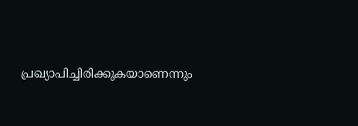പ്രഖ്യാപിച്ചിരിക്കുകയാണെന്നും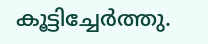കൂട്ടിച്ചേര്‍ത്തു.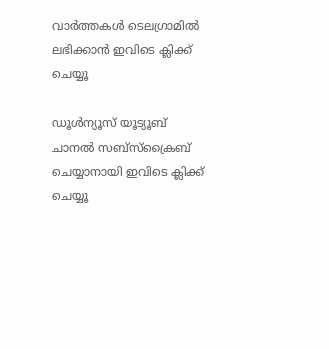വാര്‍ത്തകള്‍ ടെലഗ്രാമില്‍ ലഭിക്കാന്‍ ഇവിടെ ക്ലിക്ക് ചെയ്യൂ

ഡൂൾന്യൂസ് യൂട്യൂബ് ചാനൽ സബ്സ്ക്രൈബ് ചെയ്യാനായി ഇവിടെ ക്ലിക്ക് ചെയ്യൂ